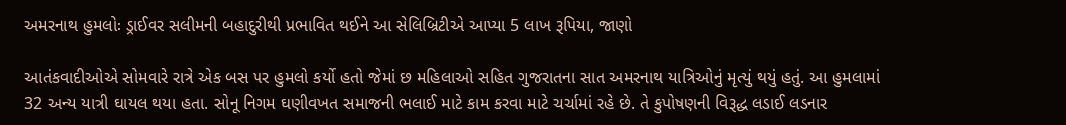અમરનાથ હુમલોઃ ડ્રાઈવર સલીમની બહાદુરીથી પ્રભાવિત થઈને આ સેલિબ્રિટીએ આપ્યા 5 લાખ રૂપિયા, જાણો

આતંકવાદીઓએ સોમવારે રાત્રે એક બસ પર હુમલો કર્યો હતો જેમાં છ મહિલાઓ સહિત ગુજરાતના સાત અમરનાથ યાત્રિઓનું મૃત્યું થયું હતું. આ હુમલામાં 32 અન્ય યાત્રી ઘાયલ થયા હતા. સોનૂ નિગમ ઘણીવખત સમાજની ભલાઈ માટે કામ કરવા માટે ચર્ચામાં રહે છે. તે કુપોષણની વિરૂદ્ધ લડાઈ લડનાર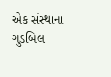એક સંસ્થાના ગુડબિલ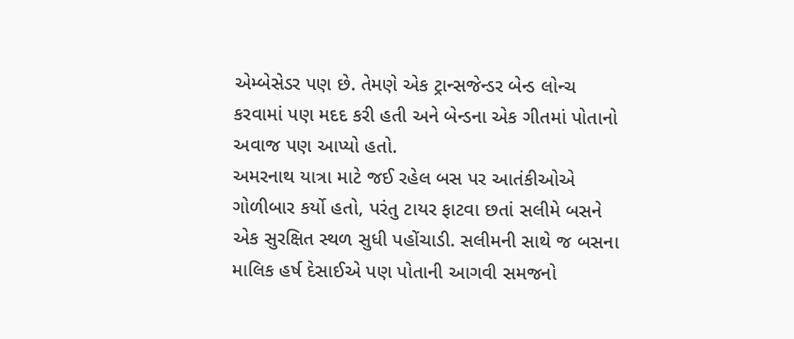એમ્બેસેડર પણ છે. તેમણે એક ટ્રાન્સજેન્ડર બેન્ડ લોન્ચ કરવામાં પણ મદદ કરી હતી અને બેન્ડના એક ગીતમાં પોતાનો અવાજ પણ આપ્યો હતો.
અમરનાથ યાત્રા માટે જઈ રહેલ બસ પર આતંકીઓએ ગોળીબાર કર્યો હતો, પરંતુ ટાયર ફાટવા છતાં સલીમે બસને એક સુરક્ષિત સ્થળ સુધી પહોંચાડી. સલીમની સાથે જ બસના માલિક હર્ષ દેસાઈએ પણ પોતાની આગવી સમજનો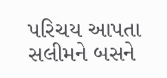પરિચય આપતા સલીમને બસને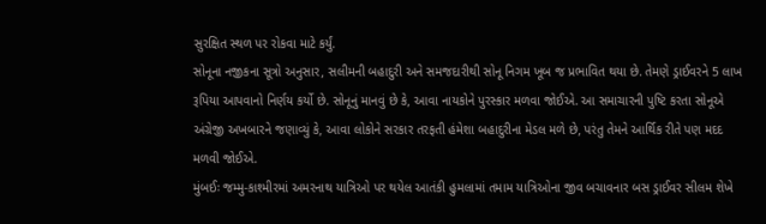સુરક્ષિત સ્થળ પર રોકવા માટે કર્યું.
સોનૂના નજીકના સૂત્રો અનુસાર, સલીમની બહાદુરી અને સમજદારીથી સોનૂ નિગમ ખૂબ જ પ્રભાવિત થયા છે. તેમણે ડ્રાઈવરને 5 લાખ રૂપિયા આપવાનો નિર્ણય કર્યો છે. સોનૂનું માનવું છે કે, આવા નાયકોને પુરસ્કાર મળવા જોઈએ. આ સમાચારની પુષ્ટિ કરતા સોનૂએ અંગ્રેજી અખબારને જણાવ્યું કે, આવા લોકોને સરકાર તરફતી હંમેશા બહાદુરીના મેડલ મળે છે, પરંતુ તેમને આર્થિક રીતે પણ મદદ મળવી જોઈએ.
મુંબઈઃ જમ્મુ-કાશ્મીરમાં અમરનાથ યાત્રિઓ પર થયેલ આતંકી હુમલામાં તમામ યાત્રિઓના જીવ બચાવનાર બસ ડ્રાઈવર સીલમ શેખે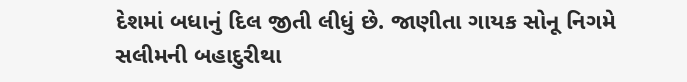દેશમાં બધાનું દિલ જીતી લીધું છે. જાણીતા ગાયક સોનૂ નિગમે સલીમની બહાદુરીથા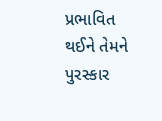પ્રભાવિત થઈને તેમને પુરસ્કાર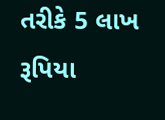તરીકે 5 લાખ રૂપિયા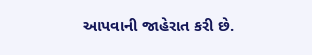આપવાની જાહેરાત કરી છે.